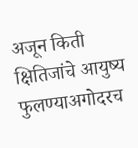अजून किती क्षितिजांचे आयुष्य फुलण्याअगोदरच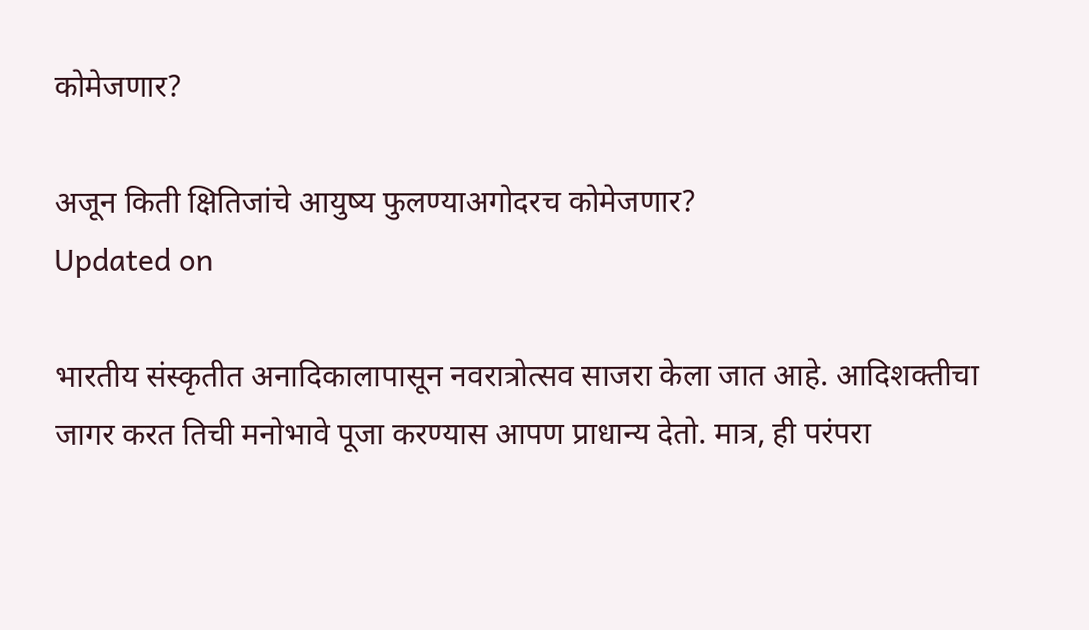कोमेजणार?

अजून किती क्षितिजांचे आयुष्य फुलण्याअगोदरच कोमेजणार?
Updated on

भारतीय संस्कृतीत अनादिकालापासून नवरात्रोत्सव साजरा केला जात आहे. आदिशक्तीचा जागर करत तिची मनोभावे पूजा करण्यास आपण प्राधान्य देतो. मात्र, ही परंपरा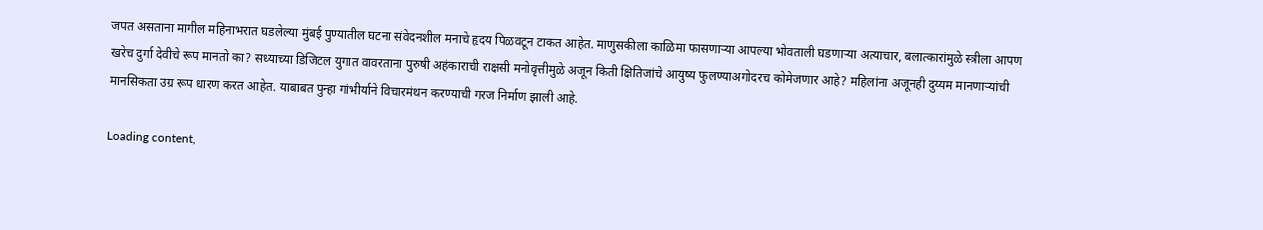जपत असताना मागील महिनाभरात घडलेल्या मुंबई पुण्यातील घटना संवेदनशील मनाचे हृदय पिळवटून टाकत आहेत. माणुसकीला काळिमा फासणाऱ्या आपल्या भोवताली घडणाऱ्या अत्याचार, बलात्कारांमुळे स्त्रीला आपण खरेच दुर्गा देवीचे रूप मानतो का? सध्याच्या डिजिटल युगात वावरताना पुरुषी अहंकाराची राक्षसी मनोवृत्तीमुळे अजून किती क्षितिजांचे आयुष्य फुलण्याअगोदरच कोमेजणार आहे? महिलांना अजूनही दुय्यम मानणाऱ्यांची मानसिकता उग्र रूप धारण करत आहेत. याबाबत पुन्हा गांभीर्याने विचारमंथन करण्याची गरज निर्माण झाली आहे.

Loading content,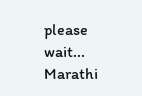please wait...
Marathi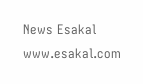News Esakal
www.esakal.com